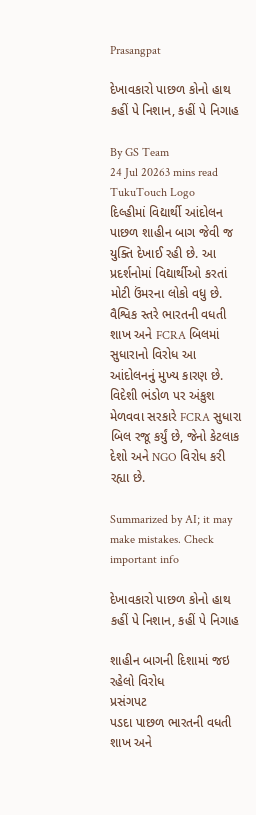Prasangpat

દેખાવકારો પાછળ કોનો હાથ કહીં પે નિશાન, કહીં પે નિગાહ

By GS Team
24 Jul 20263 mins read
TukuTouch Logo
દિલ્હીમાં વિદ્યાર્થી આંદોલન પાછળ શાહીન બાગ જેવી જ યુક્તિ દેખાઈ રહી છે. આ પ્રદર્શનોમાં વિદ્યાર્થીઓ કરતાં મોટી ઉંમરના લોકો વધુ છે. વૈશ્વિક સ્તરે ભારતની વધતી શાખ અને FCRA બિલમાં સુધારાનો વિરોધ આ આંદોલનનું મુખ્ય કારણ છે. વિદેશી ભંડોળ પર અંકુશ મેળવવા સરકારે FCRA સુધારા બિલ રજૂ કર્યું છે, જેનો કેટલાક દેશો અને NGO વિરોધ કરી રહ્યા છે.

Summarized by AI; it may make mistakes. Check important info

દેખાવકારો પાછળ કોનો હાથ  કહીં પે નિશાન, કહીં પે નિગાહ

શાહીન બાગની દિશામાં જઇ રહેલો વિરોધ
પ્રસંગપટ
પડદા પાછળ ભારતની વધતી શાખ અને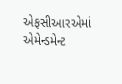એફસીઆરએમાં એમેન્ડમેન્ટ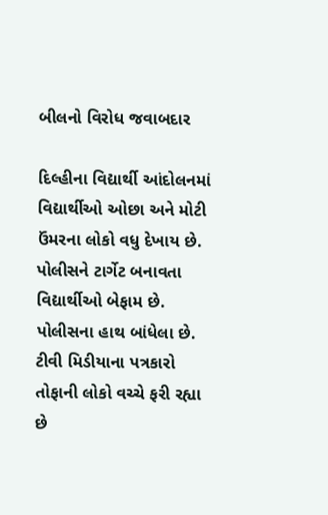બીલનો વિરોધ જવાબદાર

દિલ્હીના વિદ્યાર્થી આંદોલનમાં વિદ્યાર્થીઓ ઓછા અને મોટી ઉંમરના લોકો વધુ દેખાય છે. પોલીસને ટાર્ગેટ બનાવતા વિદ્યાર્થીઓ બેફામ છે. પોલીસના હાથ બાંધેલા છે. ટીવી મિડીયાના પત્રકારો તોફાની લોકો વચ્ચે ફરી રહ્યા છે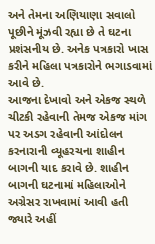અને તેમના અણિયાણા સવાલો પૂછીને મૂંઝવી રહ્યા છે તે ઘટના પ્રશંસનીય છે. અનેક પત્રકારો ખાસ કરીને મહિલા પત્રકારોને ભગાડવામાં આવે છે.
આજના દેખાવો અને એકજ સ્થળે ચીટકી રહેવાની તેમજ એકજ માંગ પર અડગ રહેવાની આંદોલન કરનારાની વ્યૂહરચના શાહીન બાગની યાદ કરાવે છે. શાહીન બાગની ઘટનામાં મહિલાઓને અગ્રેસર રાખવામાં આવી હતી જ્યારે અહીં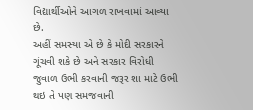વિદ્યાર્થીઓને આગળ રાખવામાં આવ્યા છે.
અહીં સમસ્યા એ છે કે મોદી સરકારને ગૂંચવી શકે છે અને સરકાર વિરોધી જુવાળ ઉભી કરવાની જરૂર શા માટે ઉભી થઇ તે પણ સમજવાની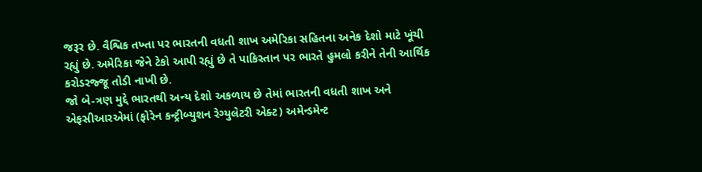જરૂર છે. વૈશ્વિક તખ્તા પર ભારતની વધતી શાખ અમેરિકા સહિતના અનેક દેશો માટે ખૂંચી રહ્યું છે. અમેરિકા જેને ટેકો આપી રહ્યું છે તે પાકિસ્તાન પર ભારતે હુમલો કરીને તેની આર્થિક કરોડરજ્જૂ તોડી નાખી છે.
જો બે-ત્રણ મુદ્દે ભારતથી અન્ય દેશો અકળાય છે તેમાં ભારતની વધતી શાખ અને એફસીઆરએમાં (ફોરેન કન્ટ્રીબ્યુશન રેગ્યુલેટરી એક્ટ) અમેન્ડમેન્ટ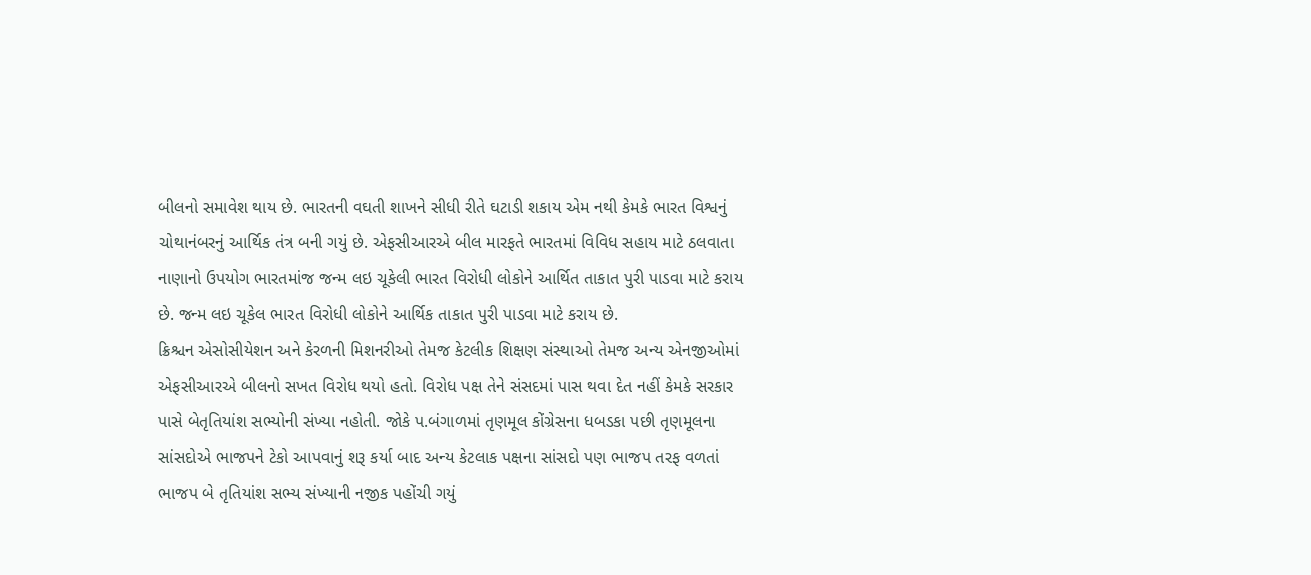બીલનો સમાવેશ થાય છે. ભારતની વઘતી શાખને સીધી રીતે ઘટાડી શકાય એમ નથી કેમકે ભારત વિશ્વનું ચોથાનંબરનું આર્થિક તંત્ર બની ગયું છે. એફસીઆરએ બીલ મારફતે ભારતમાં વિવિધ સહાય માટે ઠલવાતા નાણાનો ઉપયોગ ભારતમાંજ જન્મ લઇ ચૂકેલી ભારત વિરોધી લોકોને આર્થિત તાકાત પુરી પાડવા માટે કરાય છે. જન્મ લઇ ચૂકેલ ભારત વિરોધી લોકોને આર્થિક તાકાત પુરી પાડવા માટે કરાય છે.
ક્રિશ્ચન એસોસીયેશન અને કેરળની મિશનરીઓ તેમજ કેટલીક શિક્ષણ સંસ્થાઓ તેમજ અન્ય એનજીઓમાં એફસીઆરએ બીલનો સખત વિરોધ થયો હતો. વિરોધ પક્ષ તેને સંસદમાં પાસ થવા દેત નહીં કેમકે સરકાર પાસે બેતૃતિયાંશ સભ્યોની સંખ્યા નહોતી. જોકે પ.બંગાળમાં તૃણમૂલ કોંગ્રેસના ધબડકા પછી તૃણમૂલના સાંસદોએ ભાજપને ટેકો આપવાનું શરૂ કર્યા બાદ અન્ય કેટલાક પક્ષના સાંસદો પણ ભાજપ તરફ વળતાં ભાજપ બે તૃતિયાંશ સભ્ય સંખ્યાની નજીક પહોંચી ગયું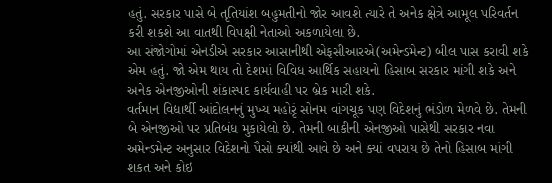હતું. સરકાર પાસે બે તૃતિયાંશ બહુમતીનો જોર આવશે ત્યારે તે અનેક ક્ષેત્રે આમૂલ પરિવર્તન કરી શકશે આ વાતથી વિપક્ષી નેતાઓ અકળાયેલા છે.
આ સંજોગોમાં એનડીએ સરકાર આસાનીથી એફસીઆરએ(અમેન્ડમેન્ટ) બીલ પાસ કરાવી શકે એમ હતું. જો એમ થાય તો દેશમાં વિવિધ આર્થિક સહાયનો હિસાબ સરકાર માંગી શકે અને અનેક એનજીઓની શંકાસ્પદ કાર્યવાહી પર બ્રેક મારી શકે.
વર્તમાન વિદ્યાર્થી આંદોલનનું મુખ્ય મહોરૃં સોનમ વાંગચૂક પણ વિદેશનું ભંડોળ મેળવે છે. તેમની બે એનજીઓ પર પ્રતિબંધ મુકાયેલો છે. તેમની બાકીની એનજીઓ પાસેથી સરકાર નવા અમેન્ડમેન્ટ અનુસાર વિદેશનો પૈસો ક્યાંથી આવે છે અને ક્યાં વપરાય છે તેનો હિસાબ માંગી શકત અને કોઇ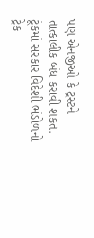પણ એનજીઓ કે ટ્રસ્ટને તાત્કાલીક બંધ કરાવી શકત. ટૂંકમાં સરકાર વિદેશી ભંડોળનો ટ્રેક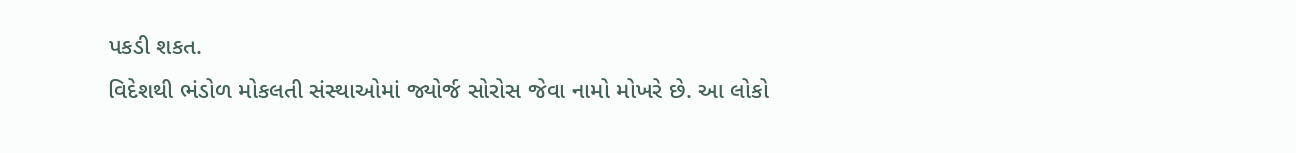પકડી શકત.
વિદેશથી ભંડોળ મોકલતી સંસ્થાઓમાં જ્યોર્જ સોરોસ જેવા નામો મોખરે છે. આ લોકો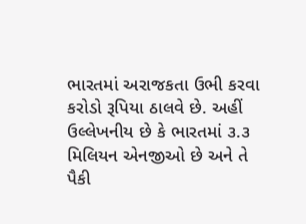ભારતમાં અરાજકતા ઉભી કરવા કરોડો રૂપિયા ઠાલવે છે. અહીં ઉલ્લેખનીય છે કે ભારતમાં ૩.૩ મિલિયન એનજીઓ છે અને તે પૈકી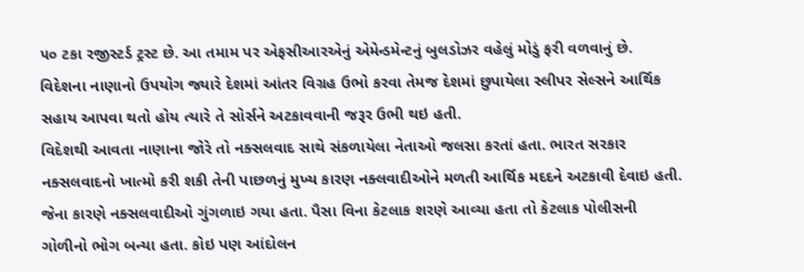૫૦ ટકા રજીસ્ટર્ડ ટ્રસ્ટ છે. આ તમામ પર એફસીઆરએનું એમેન્ડમેન્ટનું બુલડોઝર વહેલું મોડું ફરી વળવાનું છે.
વિદેશના નાણાનો ઉપયોગ જ્યારે દેશમાં આંતર વિગ્રહ ઉભો કરવા તેમજ દેશમાં છુપાયેલા સ્લીપર સેલ્સને આર્થિક સહાય આપવા થતો હોય ત્યારે તે સોર્સને અટકાવવાની જરૂર ઉભી થઇ હતી.
વિદેશથી આવતા નાણાના જોરે તો નક્સલવાદ સાથે સંકળાયેલા નેતાઓ જલસા કરતાં હતા. ભારત સરકાર નક્સલવાદનો ખાત્મો કરી શકી તેની પાછળનું મુખ્ય કારણ નક્લવાદીઓને મળતી આર્થિક મદદને અટકાવી દેવાઇ હતી. જેના કારણે નક્સલવાદીઓ ગુંગળાઇ ગયા હતા. પૈસા વિના કેટલાક શરણે આવ્યા હતા તો કેટલાક પોલીસની ગોળીનો ભોગ બન્યા હતા. કોઇ પણ આંદોલન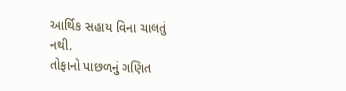આર્થિક સહાય વિના ચાલતું નથી.
તોફાનો પાછળનું ગણિત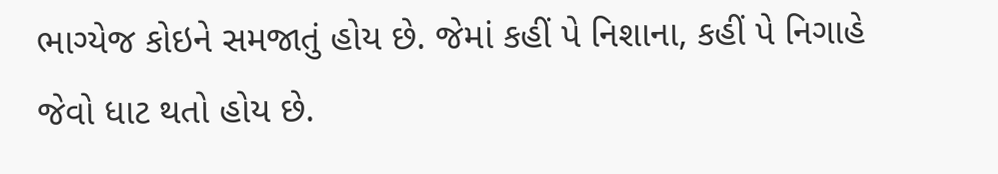ભાગ્યેજ કોઇને સમજાતું હોય છે. જેમાં કહીં પે નિશાના, કહીં પે નિગાહે જેવો ધાટ થતો હોય છે.